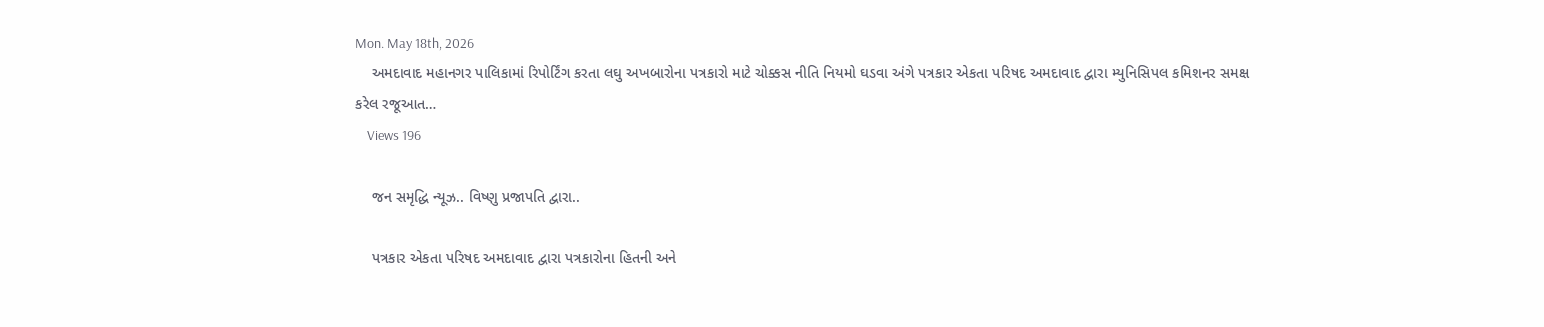Mon. May 18th, 2026
    અમદાવાદ મહાનગર પાલિકામાં રિપોર્ટિંગ કરતા લઘુ અખબારોના પત્રકારો માટે ચોક્કસ નીતિ નિયમો ઘડવા અંગે પત્રકાર એકતા પરિષદ અમદાવાદ દ્વારા મ્યુનિસિપલ કમિશનર સમક્ષ કરેલ રજૂઆત…
    Views 196

    જન સમૃદ્ધિ ન્યૂઝ.. વિષ્ણુ પ્રજાપતિ દ્વારા..

    પત્રકાર એકતા પરિષદ અમદાવાદ દ્વારા પત્રકારોના હિતની અને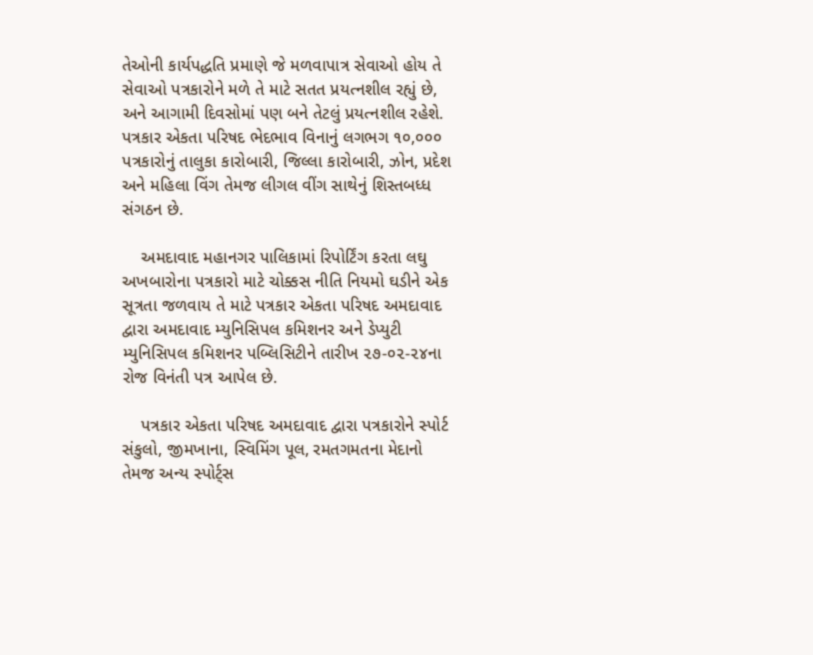તેઓની કાર્યપદ્ધતિ પ્રમાણે જે મળવાપાત્ર સેવાઓ હોય તે સેવાઓ પત્રકારોને મળે તે માટે સતત પ્રયત્નશીલ રહ્યું છે, અને આગામી દિવસોમાં પણ બને તેટલું પ્રયત્નશીલ રહેશે. પત્રકાર એકતા પરિષદ ભેદભાવ વિનાનું લગભગ ૧૦,૦૦૦ પત્રકારોનું તાલુકા કારોબારી, જિલ્લા કારોબારી, ઝોન, પ્રદેશ અને મહિલા વિંગ તેમજ લીગલ વીંગ સાથેનું શિસ્તબધ્ધ સંગઠન છે.

    અમદાવાદ મહાનગર પાલિકામાં રિપોર્ટિંગ કરતા લઘુ અખબારોના પત્રકારો માટે ચોક્કસ નીતિ નિયમો ઘડીને એક સૂત્રતા જળવાય તે માટે પત્રકાર એકતા પરિષદ અમદાવાદ દ્વારા અમદાવાદ મ્યુનિસિપલ કમિશનર અને ડેપ્યુટી મ્યુનિસિપલ કમિશનર પબ્લિસિટીને તારીખ ૨૭-૦૨-૨૪ના રોજ વિનંતી પત્ર આપેલ છે.

    પત્રકાર એકતા પરિષદ અમદાવાદ દ્વારા પત્રકારોને સ્પોર્ટ સંકુલો, જીમખાના, સ્વિમિંગ પૂલ, રમતગમતના મેદાનો તેમજ અન્ય સ્પોર્ટ્સ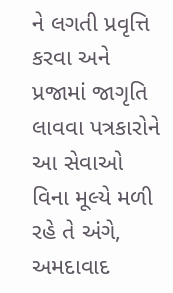ને લગતી પ્રવૃત્તિ કરવા અને પ્રજામાં જાગૃતિ લાવવા પત્રકારોને આ સેવાઓ વિના મૂલ્યે મળી રહે તે અંગે, અમદાવાદ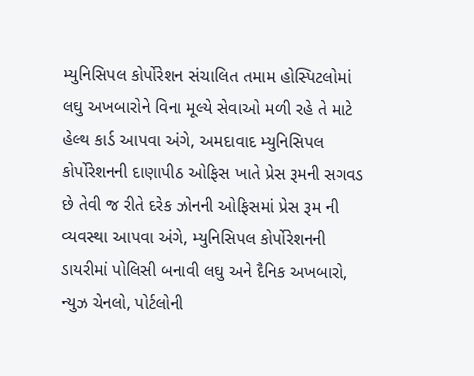મ્યુનિસિપલ કોર્પોરેશન સંચાલિત તમામ હોસ્પિટલોમાં લઘુ અખબારોને વિના મૂલ્યે સેવાઓ મળી રહે તે માટે હેલ્થ કાર્ડ આપવા અંગે, અમદાવાદ મ્યુનિસિપલ કોર્પોરેશનની દાણાપીઠ ઓફિસ ખાતે પ્રેસ રૂમની સગવડ છે તેવી જ રીતે દરેક ઝોનની ઓફિસમાં પ્રેસ રૂમ ની વ્યવસ્થા આપવા અંગે, મ્યુનિસિપલ કોર્પોરેશનની ડાયરીમાં પોલિસી બનાવી લઘુ અને દૈનિક અખબારો, ન્યુઝ ચેનલો, પોર્ટલોની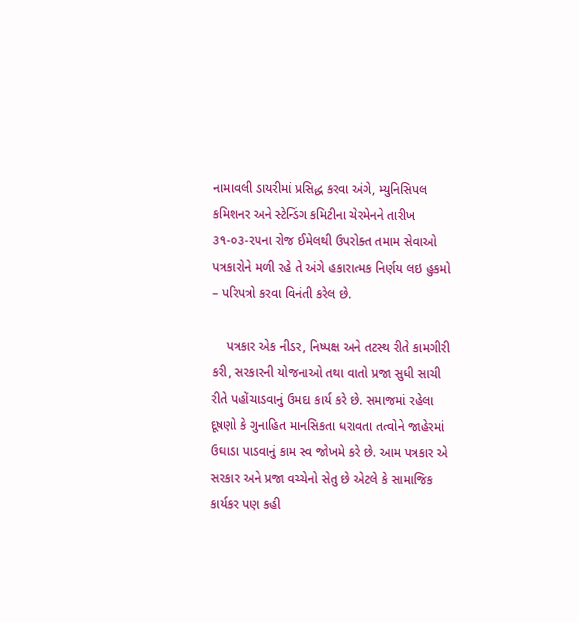નામાવલી ડાયરીમાં પ્રસિદ્ધ કરવા અંગે, મ્યુનિસિપલ કમિશનર અને સ્ટેન્ડિંગ કમિટીના ચેરમેનને તારીખ ૩૧-૦૩-૨૫ના રોજ ઈમેલથી ઉપરોક્ત તમામ સેવાઓ પત્રકારોને મળી રહે તે અંગે હકારાત્મક નિર્ણય લઇ હુકમો – પરિપત્રો કરવા વિનંતી કરેલ છે.

    પત્રકાર એક નીડર, નિષ્પક્ષ અને તટસ્થ રીતે કામગીરી કરી, સરકારની યોજનાઓ તથા વાતો પ્રજા સુધી સાચી રીતે પહોંચાડવાનું ઉમદા કાર્ય કરે છે. સમાજમાં રહેલા દૂષણો કે ગુનાહિત માનસિકતા ધરાવતા તત્વોને જાહેરમાં ઉઘાડા પાડવાનું કામ સ્વ જોખમે કરે છે. આમ પત્રકાર એ સરકાર અને પ્રજા વચ્ચેનો સેતુ છે એટલે કે સામાજિક કાર્યકર પણ કહી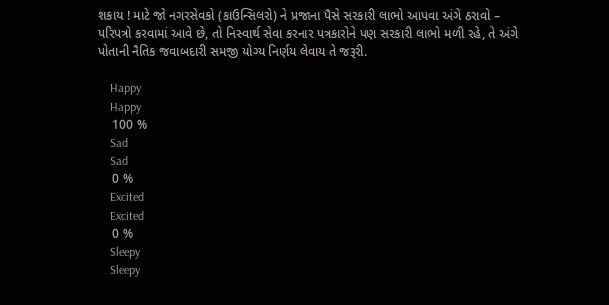શકાય ! માટે જો નગરસેવકો (કાઉન્સિલરો) ને પ્રજાના પૈસે સરકારી લાભો આપવા અંગે ઠરાવો – પરિપત્રો કરવામાં આવે છે, તો નિસ્વાર્થ સેવા કરનાર પત્રકારોને પણ સરકારી લાભો મળી રહે, તે અંગે પોતાની નૈતિક જવાબદારી સમજી યોગ્ય નિર્ણય લેવાય તે જરૂરી.

    Happy
    Happy
    100 %
    Sad
    Sad
    0 %
    Excited
    Excited
    0 %
    Sleepy
    Sleepy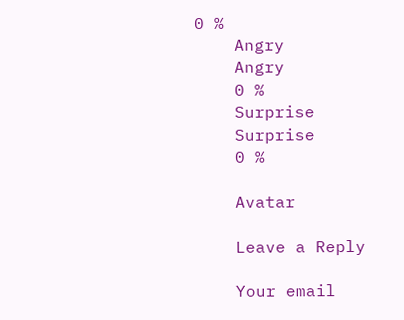0 %
    Angry
    Angry
    0 %
    Surprise
    Surprise
    0 %

    Avatar

    Leave a Reply

    Your email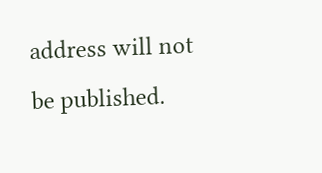address will not be published.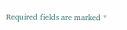Required fields are marked *